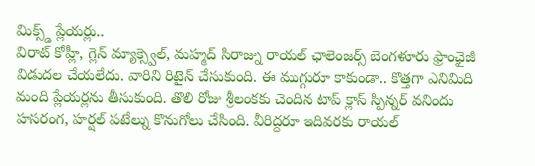మిక్స్డ్ ప్లేయర్లు..
విరాట్ కోహ్లీ, గ్లెన్ మ్యాక్స్వెల్, మహ్మద్ సిరాజ్ను రాయల్ ఛాలెంజర్స్ బెంగళూరు ఫ్రాంఛైజీ విడుదల చేయలేదు. వారిని రిటైన్ చేసుకుంది. ఈ ముగ్గురూ కాకుండా.. కొత్తగా ఎనిమిది మంది ప్లేయర్లను తీసుకుంది. తొలి రోజు శ్రీలంకకు చెందిన టాప్ క్లాస్ స్పిన్నర్ వనిందు హసరంగ, హర్షల్ పటేల్ను కొనుగోలు చేసింది. వీరిద్దరూ ఇదివరకు రాయల్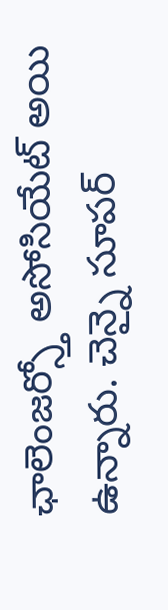ఛాలెంజర్స్తో అసోసియేట్ అయి ఉన్నారు. చెన్నై సూపర్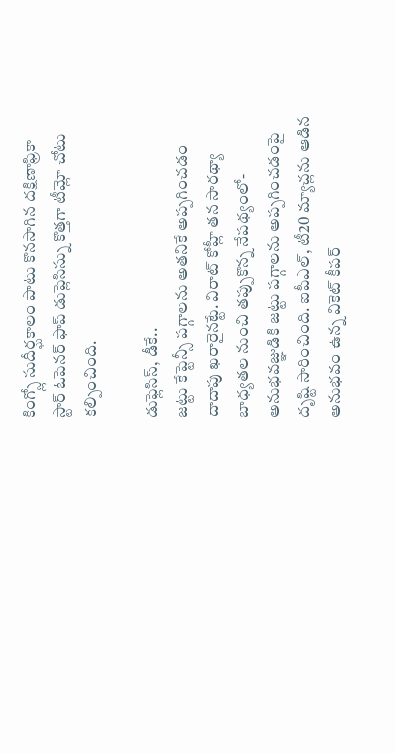కింగ్స్లో సుదీర్ఘకాలం పాటు కొనసాగిన దక్షిణాఫ్రికా స్టార్ ఓపెనర్ ఫాప్ డుప్లెసిస్ను కొత్తగా టీమ్లో చోటు కల్పించింది.

డుఫ్లెసిస్, డీకే..
జట్టు కేప్టెన్సీ పగ్గాలను అతనికే అప్పగించడం దాదాపు ఖరారైనట్టే. విరాట్ కోహ్లీ తన సారథ్యా బాధ్యతల నుంచి తప్పుకొన్న నేపథ్యంలో- అనుభవజ్ఞుడికి జట్టు పగ్గాలను అప్పగించడంపై దృష్టి సారించింది. ఐపీఎల్, టీ20 మ్యాచ్లను ఆడిన అనుభవం ఉన్న వికెట్ కీపర్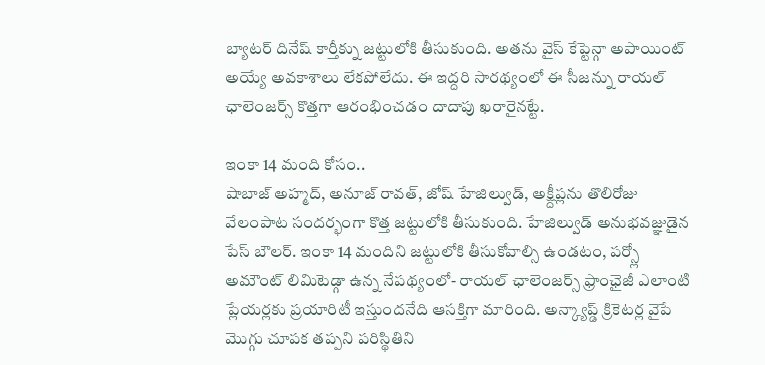బ్యాటర్ దినేష్ కార్తీక్ను జట్టులోకి తీసుకుంది. అతను వైస్ కేప్టెన్గా అపాయింట్ అయ్యే అవకాశాలు లేకపోలేదు. ఈ ఇద్దరి సారథ్యంలో ఈ సీజన్ను రాయల్ ఛాలెంజర్స్ కొత్తగా ఆరంభించడం దాదాపు ఖరారైనట్టే.

ఇంకా 14 మంది కోసం..
షాబాజ్ అహ్మద్, అనూజ్ రావత్, జోష్ హేజిల్వుడ్, అక్ష్దీప్లను తొలిరోజు వేలంపాట సందర్భంగా కొత్త జట్టులోకి తీసుకుంది. హేజిల్వుడ్ అనుభవజ్ఞుడైన పేస్ బౌలర్. ఇంకా 14 మందిని జట్టులోకి తీసుకోవాల్సి ఉండటం, పర్స్లో అమౌంట్ లిమిటెడ్గా ఉన్న నేపథ్యంలో- రాయల్ ఛాలెంజర్స్ ఫ్రాంఛైజీ ఎలాంటి ప్లేయర్లకు ప్రయారిటీ ఇస్తుందనేది ఆసక్తిగా మారింది. అన్క్యాప్డ్ క్రికెటర్ల వైపే మొగ్గు చూపక తప్పని పరిస్థితిని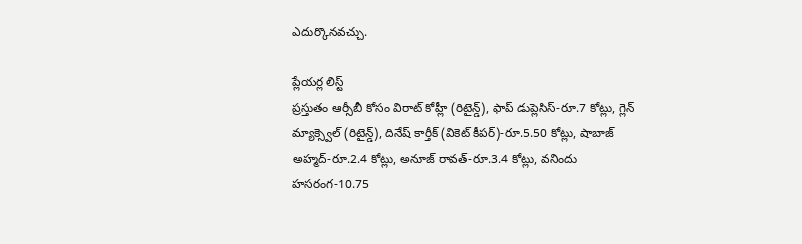ఎదుర్కొనవచ్చు.

ప్లేయర్ల లిస్ట్
ప్రస్తుతం ఆర్సీబీ కోసం విరాట్ కోహ్లీ (రిటైన్డ్), ఫాప్ డుప్లెసిస్-రూ.7 కోట్లు, గ్లెన్ మ్యాక్స్వెల్ (రిటైన్డ్), దినేష్ కార్తీక్ (వికెట్ కీపర్)-రూ.5.50 కోట్లు, షాబాజ్ అహ్మద్-రూ.2.4 కోట్లు, అనూజ్ రావత్-రూ.3.4 కోట్లు, వనిందు హసరంగ-10.75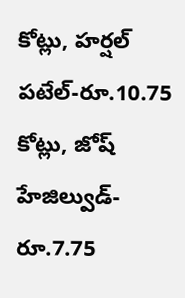కోట్లు, హర్షల్ పటేల్-రూ.10.75 కోట్లు, జోష్ హేజిల్వుడ్-రూ.7.75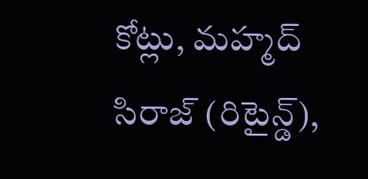కోట్లు, మహ్మద్ సిరాజ్ (రిటైన్డ్),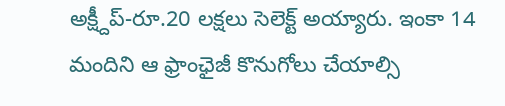అక్ష్దీప్-రూ.20 లక్షలు సెలెక్ట్ అయ్యారు. ఇంకా 14 మందిని ఆ ఫ్రాంఛైజీ కొనుగోలు చేయాల్సి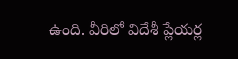ఉంది. వీరిలో విదేశీ ప్లేయర్ల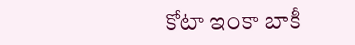కోటా ఇంకా బాకీ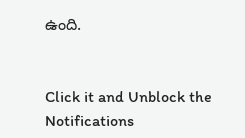ఉంది.


Click it and Unblock the Notifications